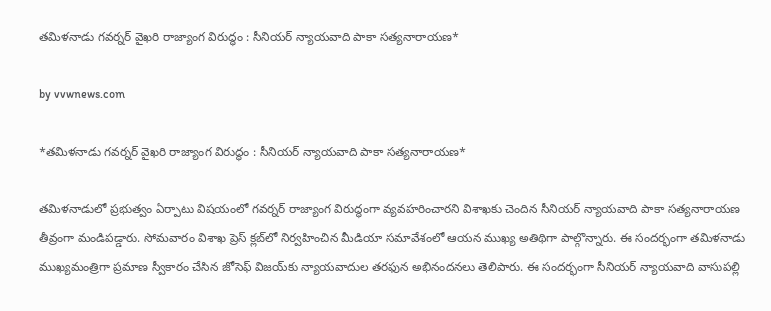తమిళనాడు గవర్నర్ వైఖరి రాజ్యాంగ విరుద్ధం : సీనియర్ న్యాయవాది పాకా సత్యనారాయణ*

by vvwnews.com

*తమిళనాడు గవర్నర్ వైఖరి రాజ్యాంగ విరుద్ధం : సీనియర్ న్యాయవాది పాకా సత్యనారాయణ*

తమిళనాడులో ప్రభుత్వం ఏర్పాటు విషయంలో గవర్నర్ రాజ్యాంగ విరుద్ధంగా వ్యవహరించారని విశాఖకు చెందిన సీనియర్ న్యాయవాది పాకా సత్యనారాయణ తీవ్రంగా మండిపడ్డారు. సోమవారం విశాఖ ప్రెస్ క్లబ్‌లో నిర్వహించిన మీడియా సమావేశంలో ఆయన ముఖ్య అతిథిగా పాల్గొన్నారు. ఈ సందర్భంగా తమిళనాడు ముఖ్యమంత్రిగా ప్రమాణ స్వీకారం చేసిన జోసెఫ్ విజయ్‌కు న్యాయవాదుల తరఫున అభినందనలు తెలిపారు. ఈ సందర్భంగా సీనియర్ న్యాయవాది వాసుపల్లి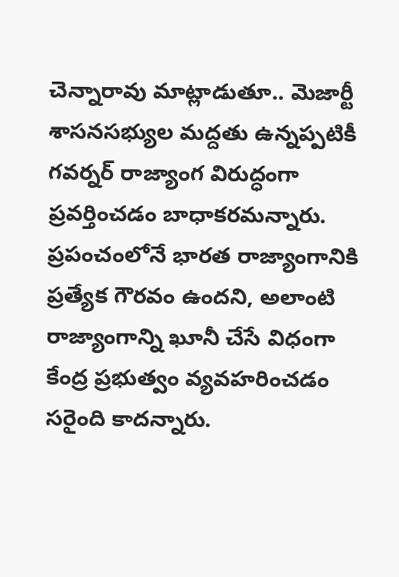చెన్నారావు మాట్లాడుతూ.. మెజార్టీ శాసనసభ్యుల మద్దతు ఉన్నప్పటికీ గవర్నర్ రాజ్యాంగ విరుద్ధంగా ప్రవర్తించడం బాధాకరమన్నారు. ప్రపంచంలోనే భారత రాజ్యాంగానికి ప్రత్యేక గౌరవం ఉందని, అలాంటి రాజ్యాంగాన్ని ఖూనీ చేసే విధంగా కేంద్ర ప్రభుత్వం వ్యవహరించడం సరైంది కాదన్నారు.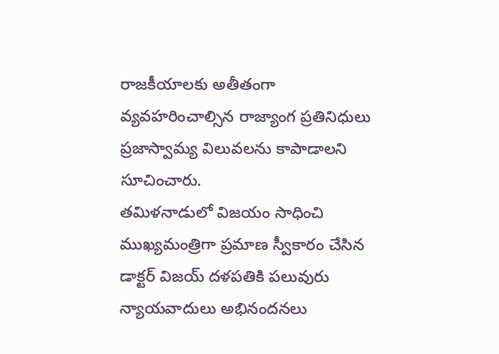రాజకీయాలకు అతీతంగా వ్యవహరించాల్సిన రాజ్యాంగ ప్రతినిధులు ప్రజాస్వామ్య విలువలను కాపాడాలని సూచించారు.
తమిళనాడులో విజయం సాధించి ముఖ్యమంత్రిగా ప్రమాణ స్వీకారం చేసిన డాక్టర్ విజయ్ దళపతికి పలువురు న్యాయవాదులు అభినందనలు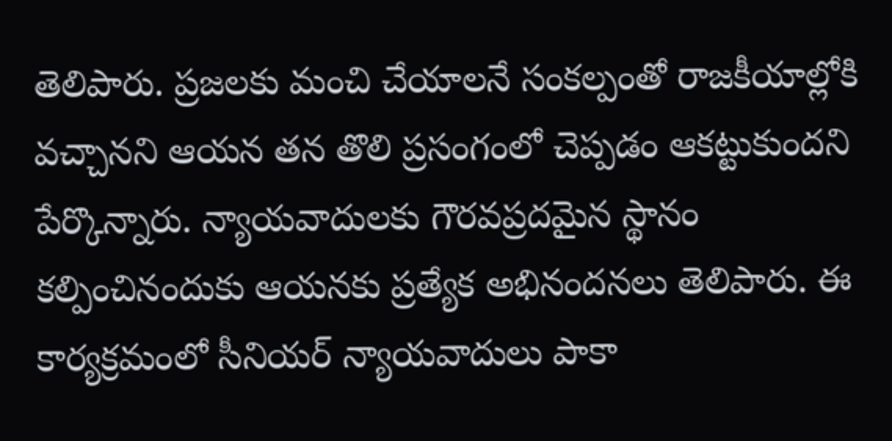తెలిపారు. ప్రజలకు మంచి చేయాలనే సంకల్పంతో రాజకీయాల్లోకి వచ్చానని ఆయన తన తొలి ప్రసంగంలో చెప్పడం ఆకట్టుకుందని పేర్కొన్నారు. న్యాయవాదులకు గౌరవప్రదమైన స్థానం కల్పించినందుకు ఆయనకు ప్రత్యేక అభినందనలు తెలిపారు. ఈ కార్యక్రమంలో సీనియర్ న్యాయవాదులు పాకా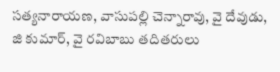సత్యనారాయణ, వాసుపల్లి చెన్నారావు, వై దేవుడు, జి కుమార్, వై రవిబాబు తదితరులు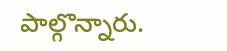పాల్గొన్నారు.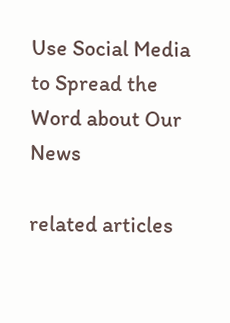Use Social Media to Spread the Word about Our News

related articles